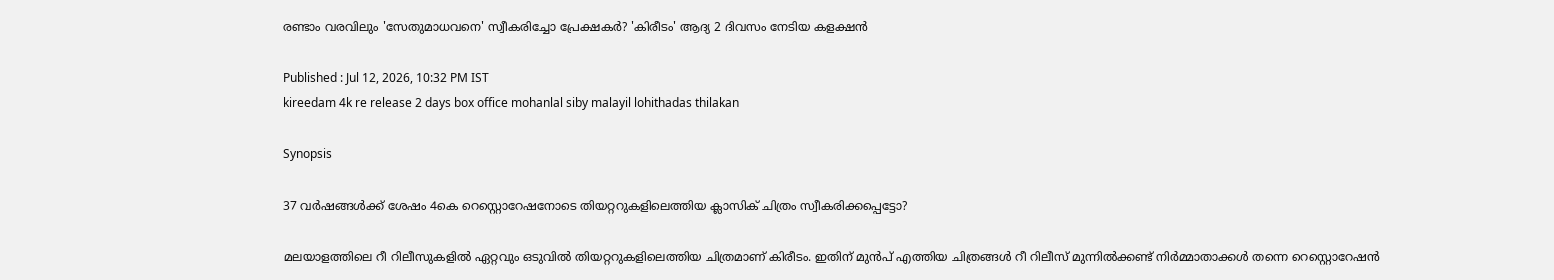രണ്ടാം വരവിലും 'സേതുമാധവനെ' സ്വീകരിച്ചോ പ്രേക്ഷകര്‍? 'കിരീടം' ആദ്യ 2 ദിവസം നേടിയ കളക്ഷന്‍

Published : Jul 12, 2026, 10:32 PM IST
kireedam 4k re release 2 days box office mohanlal siby malayil lohithadas thilakan

Synopsis

37 വർഷങ്ങൾക്ക് ശേഷം 4കെ റെസ്റ്റൊറേഷനോടെ തിയറ്ററുകളിലെത്തിയ ക്ലാസിക് ചിത്രം സ്വീകരിക്കപ്പെട്ടോ?

മലയാളത്തിലെ റീ റിലീസുകളില്‍ ഏറ്റവും ഒടുവില്‍ തിയറ്ററുകളിലെത്തിയ ചിത്രമാണ് കിരീടം. ഇതിന് മുന്‍പ് എത്തിയ ചിത്രങ്ങള്‍ റീ റിലീസ് മുന്നില്‍ക്കണ്ട് നിര്‍മ്മാതാക്കള്‍ തന്നെ റെസ്റ്റൊറേഷന്‍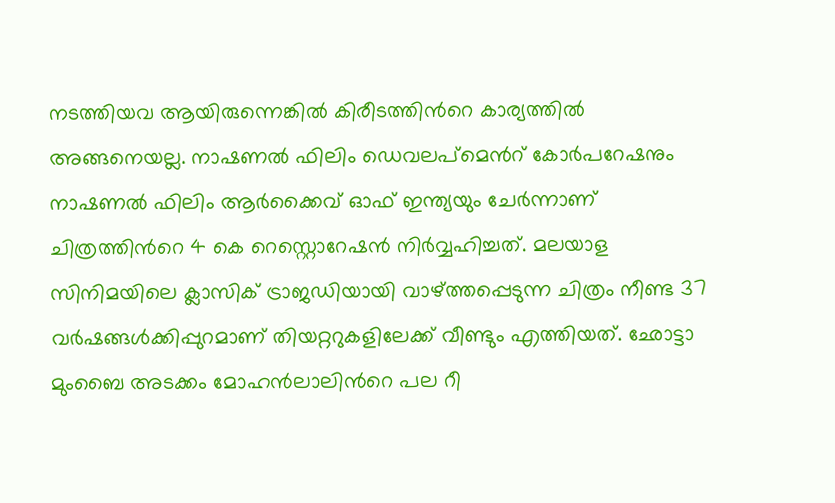നടത്തിയവ ആയിരുന്നെങ്കില്‍ കിരീടത്തിന്‍റെ കാര്യത്തില്‍ അങ്ങനെയല്ല. നാഷണല്‍ ഫിലിം ഡെവലപ്മെന്‍റ് കോര്‍പറേഷനും നാഷണല്‍ ഫിലിം ആര്‍ക്കൈവ് ഓഫ് ഇന്ത്യയും ചേര്‍ന്നാണ് ചിത്രത്തിന്‍റെ 4 കെ റെസ്റ്റൊറേഷന്‍ നിര്‍വ്വഹിച്ചത്. മലയാള സിനിമയിലെ ക്ലാസിക് ട്രാജഡിയായി വാഴ്ത്തപ്പെടുന്ന ചിത്രം നീണ്ട 37 വര്‍ഷങ്ങള്‍ക്കിപ്പുറമാണ് തിയറ്ററുകളിലേക്ക് വീണ്ടും എത്തിയത്. ഛോട്ടാ മുംബൈ അടക്കം മോഹന്‍ലാലിന്‍റെ പല റീ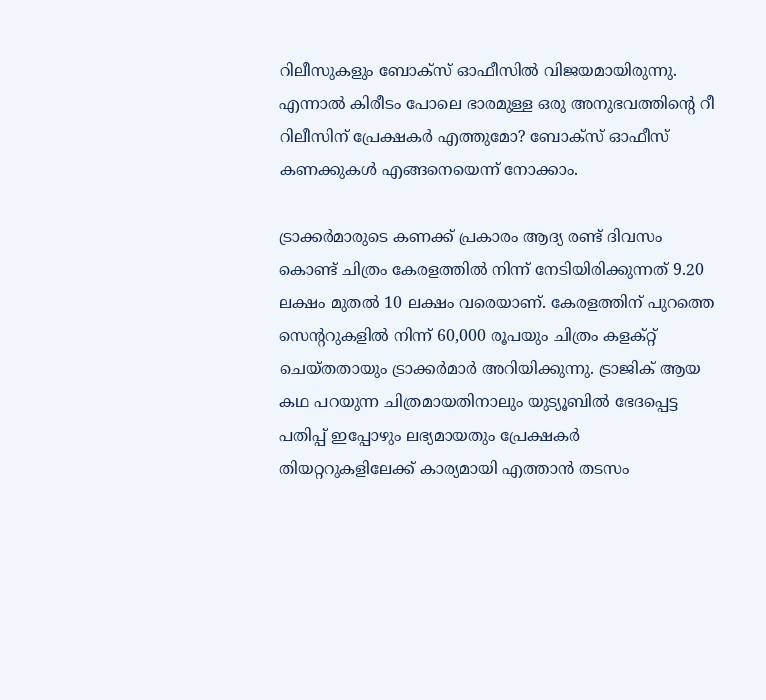റിലീസുകളും ബോക്സ് ഓഫീസില്‍ വിജയമായിരുന്നു. എന്നാല്‍ കിരീടം പോലെ ഭാരമുള്ള ഒരു അനുഭവത്തിന്‍റെ റീ റിലീസിന് പ്രേക്ഷകര്‍ എത്തുമോ? ബോക്സ് ഓഫീസ് കണക്കുകള്‍ എങ്ങനെയെന്ന് നോക്കാം.

ട്രാക്കര്‍മാരുടെ കണക്ക് പ്രകാരം ആദ്യ രണ്ട് ദിവസം കൊണ്ട് ചിത്രം കേരളത്തില്‍ നിന്ന് നേടിയിരിക്കുന്നത് 9.20 ലക്ഷം മുതല്‍ 10 ലക്ഷം വരെയാണ്. കേരളത്തിന് പുറത്തെ സെന്‍ററുകളില്‍ നിന്ന് 60,000 രൂപയും ചിത്രം കളക്റ്റ് ചെയ്തതായും ട്രാക്കര്‍മാര്‍ അറിയിക്കുന്നു. ട്രാജിക് ആയ കഥ പറയുന്ന ചിത്രമായതിനാലും യുട്യൂബില്‍ ഭേദപ്പെട്ട പതിപ്പ് ഇപ്പോഴും ലഭ്യമായതും പ്രേക്ഷകര്‍ തിയറ്ററുകളിലേക്ക് കാര്യമായി എത്താന്‍ തടസം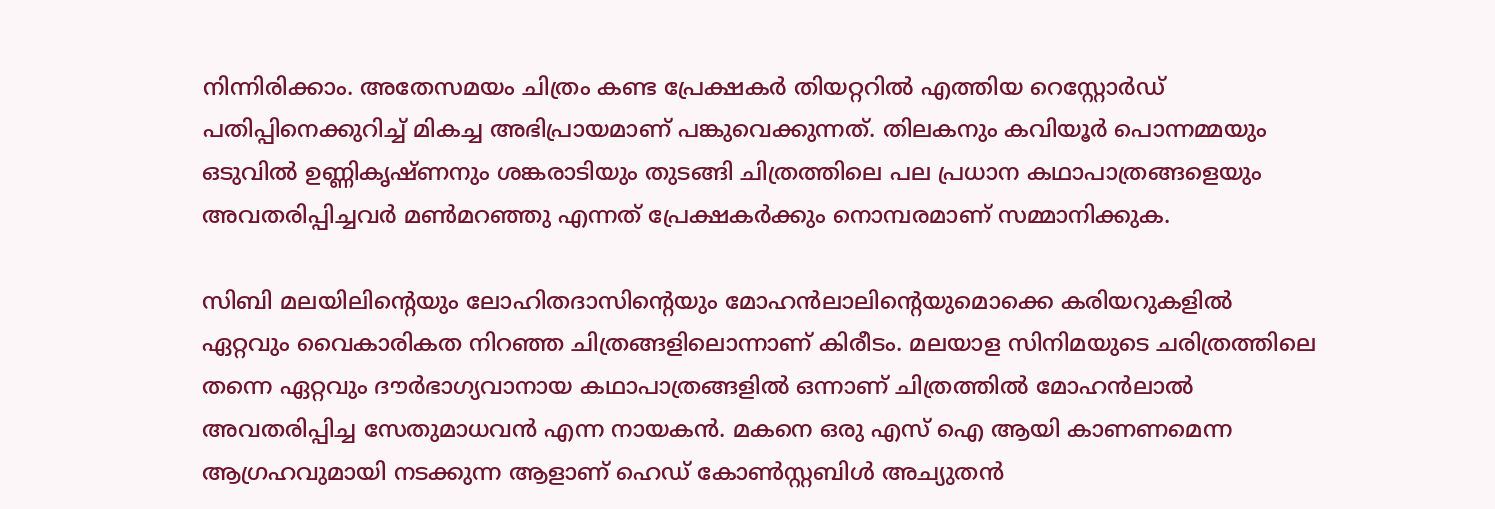നിന്നിരിക്കാം. അതേസമയം ചിത്രം കണ്ട പ്രേക്ഷകര്‍ തിയറ്ററില്‍ എത്തിയ റെസ്റ്റോര്‍ഡ് പതിപ്പിനെക്കുറിച്ച് മികച്ച അഭിപ്രായമാണ് പങ്കുവെക്കുന്നത്. തിലകനും കവിയൂര്‍ പൊന്നമ്മയും ഒടുവില്‍ ഉണ്ണികൃഷ്ണനും ശങ്കരാടിയും തുടങ്ങി ചിത്രത്തിലെ പല പ്രധാന കഥാപാത്രങ്ങളെയും അവതരിപ്പിച്ചവര്‍ മണ്‍മറഞ്ഞു എന്നത് പ്രേക്ഷകര്‍ക്കും നൊമ്പരമാണ് സമ്മാനിക്കുക.

സിബി മലയിലിന്‍റെയും ലോഹിതദാസിന്‍റെയും മോഹന്‍ലാലിന്‍റെയുമൊക്കെ കരിയറുകളില്‍ ഏറ്റവും വൈകാരികത നിറഞ്ഞ ചിത്രങ്ങളിലൊന്നാണ് കിരീടം. മലയാള സിനിമയുടെ ചരിത്രത്തിലെ തന്നെ ഏറ്റവും ദൗര്‍ഭാഗ്യവാനായ കഥാപാത്രങ്ങളില്‍ ഒന്നാണ് ചിത്രത്തില്‍ മോഹന്‍ലാല്‍ അവതരിപ്പിച്ച സേതുമാധവന്‍ എന്ന നായകന്‍. മകനെ ഒരു എസ് ഐ ആയി കാണണമെന്ന ആഗ്രഹവുമായി നടക്കുന്ന ആളാണ് ഹെഡ് കോണ്‍സ്റ്റബിള്‍ അച്യുതന്‍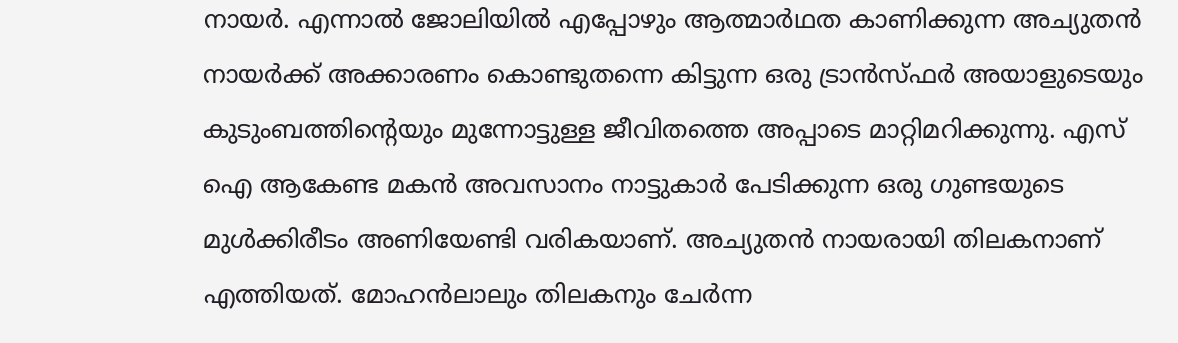നായര്‍. എന്നാല്‍ ജോലിയില്‍ എപ്പോഴും ആത്മാര്‍ഥത കാണിക്കുന്ന അച്യുതന്‍ നായര്‍ക്ക് അക്കാരണം കൊണ്ടുതന്നെ കിട്ടുന്ന ഒരു ട്രാന്‍സ്ഫര്‍ അയാളുടെയും കുടുംബത്തിന്‍റെയും മുന്നോട്ടുള്ള ജീവിതത്തെ അപ്പാടെ മാറ്റിമറിക്കുന്നു. എസ് ഐ ആകേണ്ട മകന്‍ അവസാനം നാട്ടുകാര്‍ പേടിക്കുന്ന ഒരു ഗുണ്ടയുടെ മുള്‍ക്കിരീടം അണിയേണ്ടി വരികയാണ്. അച്യുതന്‍ നായരായി തിലകനാണ് എത്തിയത്. മോഹന്‍ലാലും തിലകനും ചേര്‍ന്ന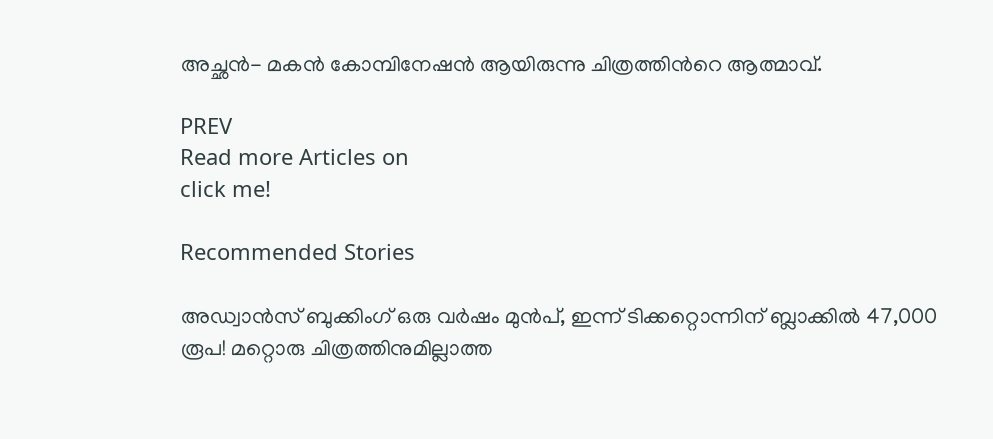അച്ഛന്‍- മകന്‍ കോമ്പിനേഷന്‍ ആയിരുന്നു ചിത്രത്തിന്‍റെ ആത്മാവ്.

PREV
Read more Articles on
click me!

Recommended Stories

അഡ്വാന്‍സ് ബുക്കിംഗ് ഒരു വര്‍ഷം മുന്‍പ്, ഇന്ന് ടിക്കറ്റൊന്നിന് ബ്ലാക്കില്‍ 47,000 രൂപ! മറ്റൊരു ചിത്രത്തിനുമില്ലാത്ത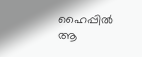ഹൈപ്പില്‍ ആ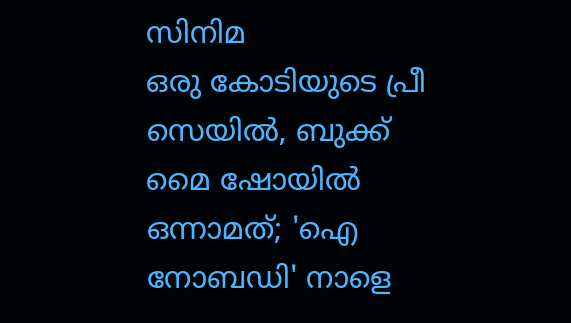സിനിമ
ഒരു കോടിയുടെ പ്രീ സെയില്‍, ബുക്ക് മൈ ഷോയില്‍ ഒന്നാമത്; 'ഐ നോബഡി' നാളെ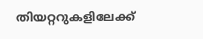തിയറ്ററുകളിലേക്ക്